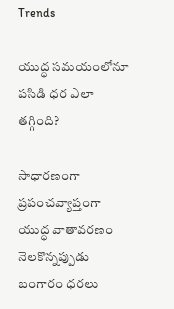Trends

యుద్ధ సమయంలోనూ పసిడి ధర ఎలా తగ్గింది?

సాధారణంగా ప్రపంచవ్యాప్తంగా యుద్ధ వాతావరణం నెలకొన్నప్పుడు బంగారం ధరలు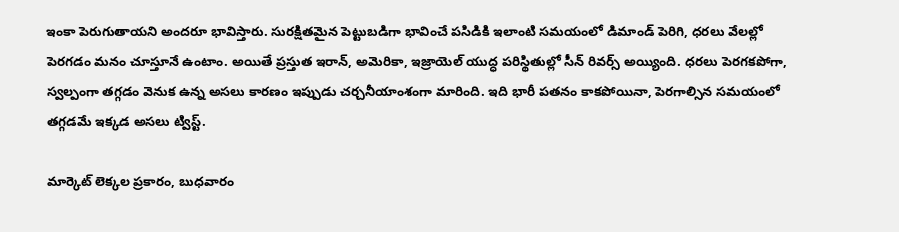ఇంకా పెరుగుతాయని అందరూ భావిస్తారు. సురక్షితమైన పెట్టుబడిగా భావించే పసిడికి ఇలాంటి సమయంలో డిమాండ్ పెరిగి, ధరలు వేలల్లో పెరగడం మనం చూస్తూనే ఉంటాం. అయితే ప్రస్తుత ఇరాన్, అమెరికా, ఇజ్రాయెల్ యుద్ధ పరిస్థితుల్లో సీన్ రివర్స్ అయ్యింది. ధరలు పెరగకపోగా, స్వల్పంగా తగ్గడం వెనుక ఉన్న అసలు కారణం ఇప్పుడు చర్చనీయాంశంగా మారింది. ఇది భారీ పతనం కాకపోయినా, పెరగాల్సిన సమయంలో తగ్గడమే ఇక్కడ అసలు ట్విస్ట్.

మార్కెట్ లెక్కల ప్రకారం, బుధవారం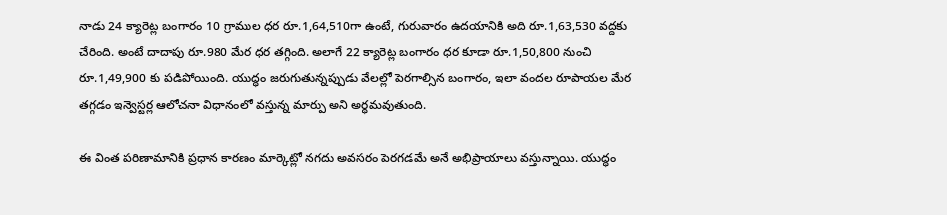నాడు 24 క్యారెట్ల బంగారం 10 గ్రాముల ధర రూ.1,64,510గా ఉంటే, గురువారం ఉదయానికి అది రూ.1,63,530 వద్దకు చేరింది. అంటే దాదాపు రూ.980 మేర ధర తగ్గింది. అలాగే 22 క్యారెట్ల బంగారం ధర కూడా రూ.1,50,800 నుంచి రూ.1,49,900 కు పడిపోయింది. యుద్ధం జరుగుతున్నప్పుడు వేలల్లో పెరగాల్సిన బంగారం, ఇలా వందల రూపాయల మేర తగ్గడం ఇన్వెస్టర్ల ఆలోచనా విధానంలో వస్తున్న మార్పు అని అర్ధమవుతుంది.

ఈ వింత పరిణామానికి ప్రధాన కారణం మార్కెట్లో నగదు అవసరం పెరగడమే అనే అభిప్రాయాలు వస్తున్నాయి. యుద్ధం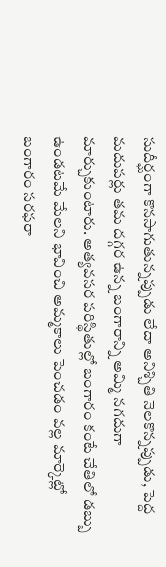సుదీర్ఘంగా కొనసాగుతున్నప్పుడు లేదా అనిశ్చితి నెలకొన్నప్పుడు, పెద్ద మదుపర్లు తమ దగ్గర ఉన్న బంగారాన్ని అమ్మి నగదుగా మార్చుకుంటారు. అత్యవసర పరిస్థితుల్లో బంగారం కంటే చేతిలో డబ్బు ఉండటమే మేలని భావించి అమ్మకాలు పెంచడం వల్ల మార్కెట్లో బంగారం సరఫరా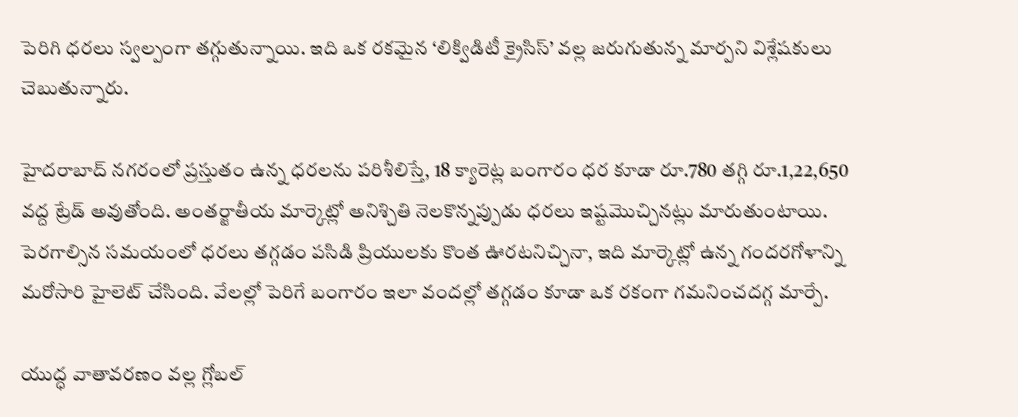పెరిగి ధరలు స్వల్పంగా తగ్గుతున్నాయి. ఇది ఒక రకమైన ‘లిక్విడిటీ క్రైసిస్’ వల్ల జరుగుతున్న మార్పని విశ్లేషకులు చెబుతున్నారు.

హైదరాబాద్ నగరంలో ప్రస్తుతం ఉన్న ధరలను పరిశీలిస్తే, 18 క్యారెట్ల బంగారం ధర కూడా రూ.780 తగ్గి రూ.1,22,650 వద్ద ట్రేడ్ అవుతోంది. అంతర్జాతీయ మార్కెట్లో అనిశ్చితి నెలకొన్నప్పుడు ధరలు ఇష్టమొచ్చినట్లు మారుతుంటాయి. పెరగాల్సిన సమయంలో ధరలు తగ్గడం పసిడి ప్రియులకు కొంత ఊరటనిచ్చినా, ఇది మార్కెట్లో ఉన్న గందరగోళాన్ని మరోసారి హైలెట్ చేసింది. వేలల్లో పెరిగే బంగారం ఇలా వందల్లో తగ్గడం కూడా ఒక రకంగా గమనించదగ్గ మార్పే.

యుద్ధ వాతావరణం వల్ల గ్లోబల్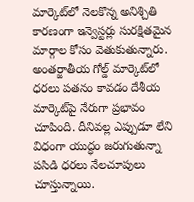మార్కెట్‌లో నెలకొన్న అనిశ్చితి కారణంగా ఇన్వెస్టర్లు సురక్షితమైన మార్గాల కోసం వెతుకుతున్నారు. అంతర్జాతీయ గోల్డ్ మార్కెట్‌లో ధరలు పతనం కావడం దేశీయ మార్కెట్‌పై నేరుగా ప్రభావం చూపింది. దీనివల్ల ఎప్పుడూ లేని విధంగా యుద్ధం జరుగుతున్నా పసిడి ధరలు నేలచూపులు చూస్తున్నాయి.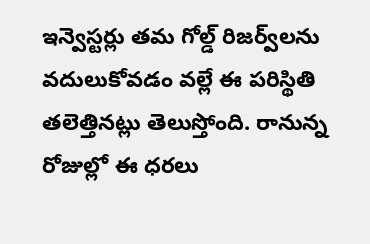ఇన్వెస్టర్లు తమ గోల్డ్ రిజర్వ్‌లను వదులుకోవడం వల్లే ఈ పరిస్థితి తలెత్తినట్లు తెలుస్తోంది. రానున్న రోజుల్లో ఈ ధరలు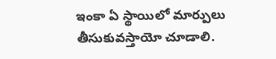ఇంకా ఏ స్థాయిలో మార్పులు తీసుకువస్తాయో చూడాలి.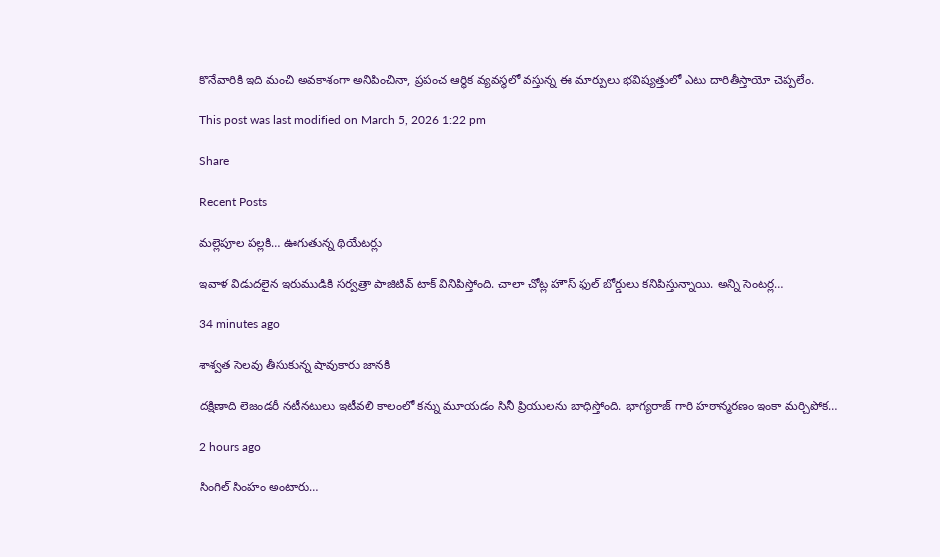కొనేవారికి ఇది మంచి అవకాశంగా అనిపించినా, ప్రపంచ ఆర్థిక వ్యవస్థలో వస్తున్న ఈ మార్పులు భవిష్యత్తులో ఎటు దారితీస్తాయో చెప్పలేం.

This post was last modified on March 5, 2026 1:22 pm

Share

Recent Posts

మల్లెపూల పల్లకి… ఊగుతున్న థియేటర్లు

ఇవాళ విడుదలైన ఇరుముడికి సర్వత్రా పాజిటివ్ టాక్ వినిపిస్తోంది. చాలా చోట్ల హౌస్ ఫుల్ బోర్డులు కనిపిస్తున్నాయి. అన్ని సెంటర్ల…

34 minutes ago

శాశ్వత సెలవు తీసుకున్న షావుకారు జానకి

దక్షిణాది లెజండరీ నటీనటులు ఇటీవలి కాలంలో కన్ను మూయడం సినీ ప్రియులను బాధిస్తోంది. భాగ్యరాజ్ గారి హఠాన్మరణం ఇంకా మర్చిపోక…

2 hours ago

సింగిల్ సింహం అంటారు…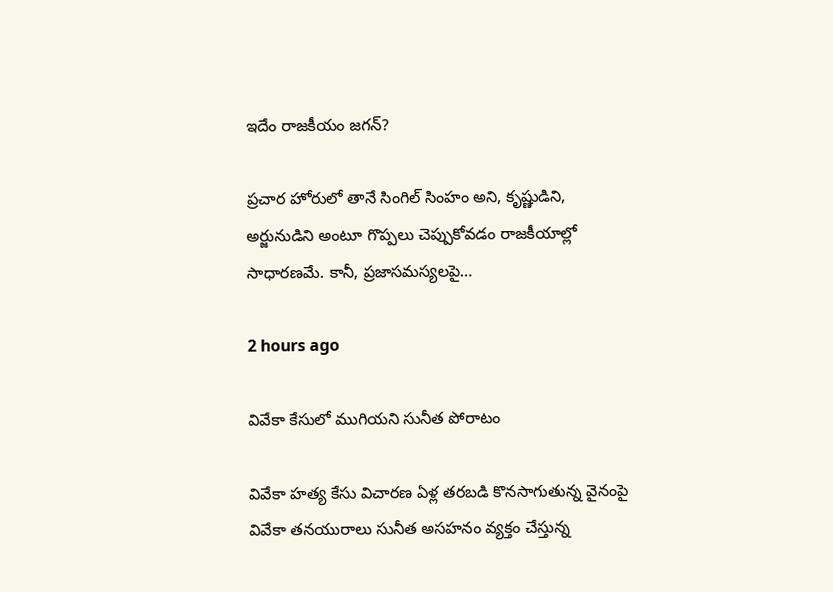ఇదేం రాజకీయం జగన్?

ప్రచార హోరులో తానే సింగిల్ సింహం అని, కృష్ణుడిని, అర్జునుడిని అంటూ గొప్పలు చెప్పుకోవడం రాజకీయాల్లో సాధారణమే. కానీ, ప్రజాసమస్యలపై…

2 hours ago

వివేకా కేసులో ముగియని సునీత పోరాటం

వివేకా హత్య కేసు విచారణ ఏళ్ల తరబడి కొనసాగుతున్న వైనంపై వివేకా తనయురాలు సునీత అసహనం వ్యక్తం చేస్తున్న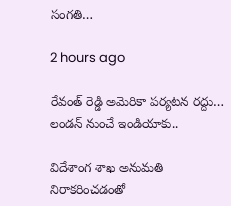సంగతి…

2 hours ago

రేవంత్ రెడ్డి అమెరికా పర్యటన రద్దు… లండన్ నుంచే ఇండియాకు..

విదేశాంగ శాఖ అనుమతి నిరాకరించడంతో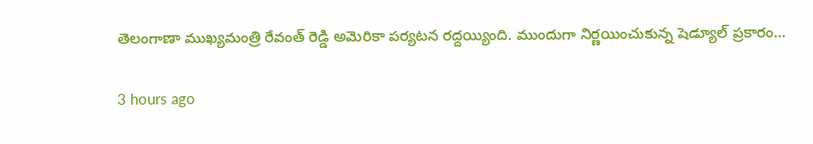తెలంగాణా ముఖ్యమంత్రి రేవంత్ రెడ్డి అమెరికా పర్యటన రద్దయ్యింది. ముందుగా నిర్ణయించుకున్న షెడ్యూల్ ప్రకారం…

3 hours ago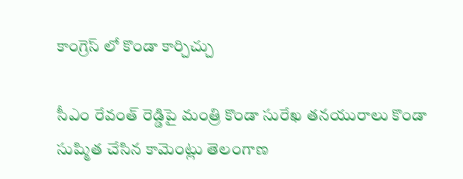కాంగ్రెస్ లో కొండా కార్చిచ్చు

సీఎం రేవంత్ రెడ్డిపై మంత్రి కొండా సురేఖ తనయురాలు కొండా సుష్మిత చేసిన కామెంట్లు తెలంగాణ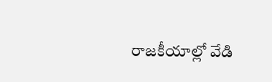రాజకీయాల్లో వేడి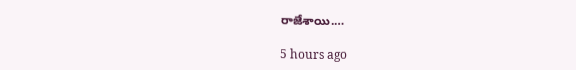రాజేశాయి.…

5 hours ago